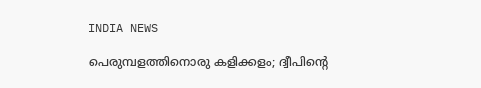INDIA NEWS

പെരുമ്പളത്തിനൊരു കളിക്കളം; ദ്വീപിന്‍റെ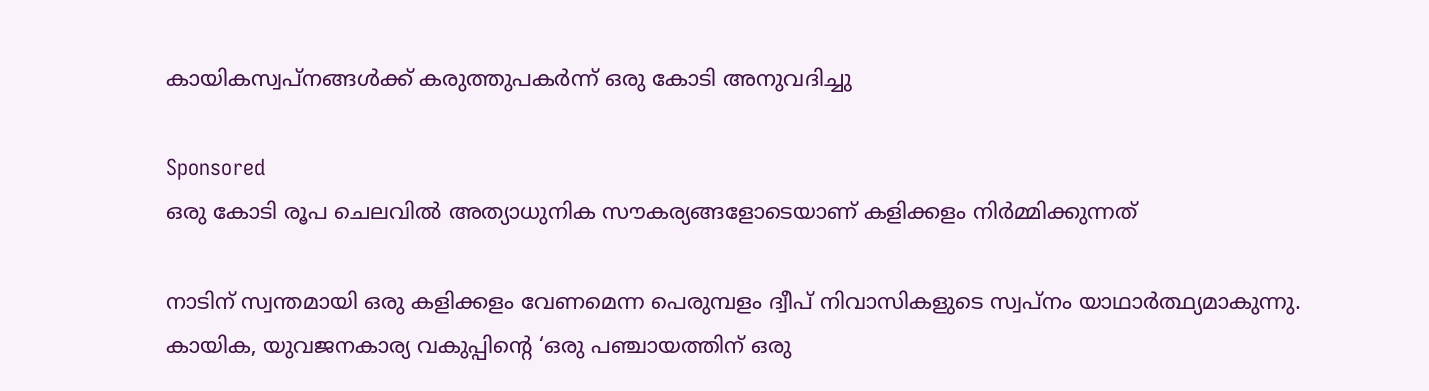കായികസ്വപ്നങ്ങള്‍ക്ക് കരുത്തുപകര്‍ന്ന് ഒരു കോടി അനുവദിച്ചു

Sponsored
ഒരു കോടി രൂപ ചെലവിൽ അത്യാധുനിക സൗകര്യങ്ങളോടെയാണ് കളിക്കളം നിർമ്മിക്കുന്നത്

നാടിന് സ്വന്തമായി ഒരു കളിക്കളം വേണമെന്ന പെരുമ്പളം ദ്വീപ് നിവാസികളുടെ സ്വപ്നം യാഥാർത്ഥ്യമാകുന്നു. കായിക, യുവജനകാര്യ വകുപ്പിന്റെ ‘ഒരു പഞ്ചായത്തിന് ഒരു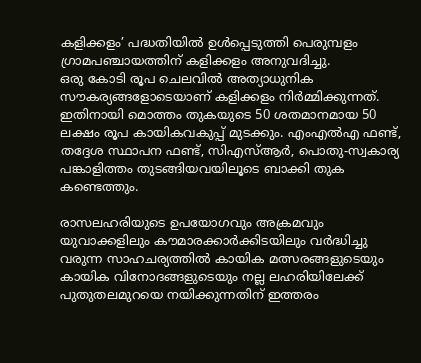കളിക്കളം’ പദ്ധതിയിൽ ഉൾപ്പെടുത്തി പെരുമ്പളം ഗ്രാമപഞ്ചായത്തിന് കളിക്കളം അനുവദിച്ചു.
ഒരു കോടി രൂപ ചെലവിൽ അത്യാധുനിക സൗകര്യങ്ങളോടെയാണ് കളിക്കളം നിർമ്മിക്കുന്നത്. ഇതിനായി മൊത്തം തുകയുടെ 50 ശതമാനമായ 50 ലക്ഷം രൂപ കായികവകുപ്പ് മുടക്കും. എംഎൽഎ ഫണ്ട്, തദ്ദേശ സ്ഥാപന ഫണ്ട്, സിഎസ്ആർ, പൊതു-സ്വകാര്യ പങ്കാളിത്തം തുടങ്ങിയവയിലൂടെ ബാക്കി തുക കണ്ടെത്തും.

രാസലഹരിയുടെ ഉപയോഗവും അക്രമവും യുവാക്കളിലും കൗമാരക്കാർക്കിടയിലും വർദ്ധിച്ചു വരുന്ന സാഹചര്യത്തിൽ കായിക മത്സരങ്ങളുടെയും കായിക വിനോദങ്ങളുടെയും നല്ല ലഹരിയിലേക്ക് പുതുതലമുറയെ നയിക്കുന്നതിന് ഇത്തരം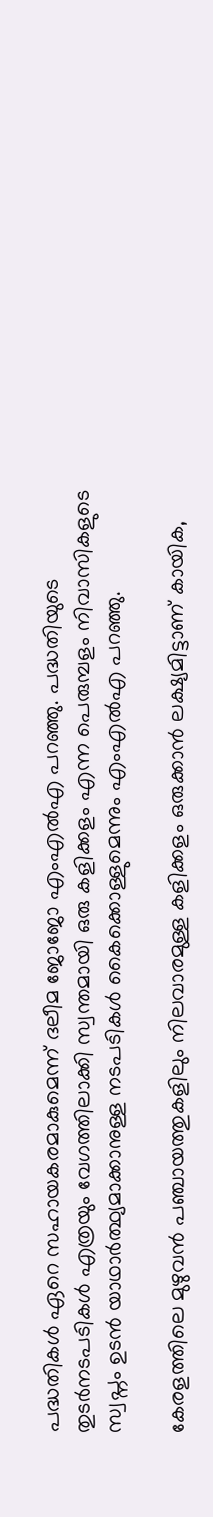പദ്ധതികൾ ഏറെ സഹായകരമാകുമെന്ന് ദലീമ ജോജോ എംഎൽഎ പറഞ്ഞു. പദ്ധതിയുടെ തുടർനടപടികൾ എത്രയും വേഗത്തിലാക്കി സ്വന്തമായി ഒരു കളിക്കളം എന്ന പെരുമ്പളം നിവാസികളുടെ സ്വപ്നം ഉടൻ യാഥാർത്ഥ്യമാക്കാനുള്ള നടപടികൾ കൈക്കൊള്ളുമെന്നും എംഎൽഎ പറഞ്ഞു.

കേരളത്തിലെ മുഴുവൻ പഞ്ചായത്തുകളിലും നിലവാരമുള്ള കളിക്കളം ഒരുക്കാൻ ലക്ഷ്യമിട്ടാണ് കായിക,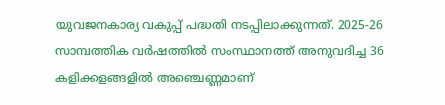യുവജനകാര്യ വകുപ്പ് പദ്ധതി നടപ്പിലാക്കുന്നത്. 2025-26 സാമ്പത്തിക വർഷത്തിൽ സംസ്ഥാനത്ത് അനുവദിച്ച 36 കളിക്കളങ്ങളിൽ അഞ്ചെണ്ണമാണ്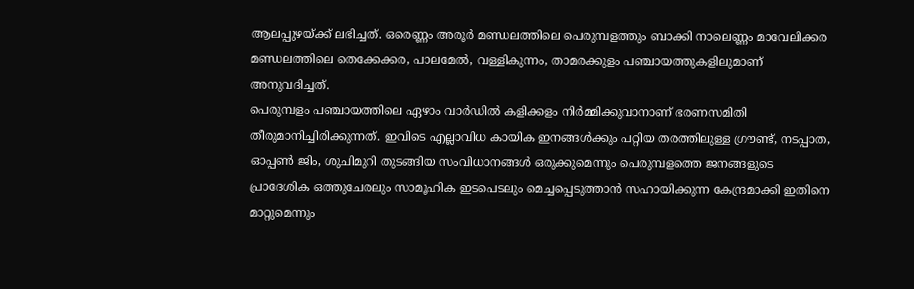ആലപ്പുഴയ്ക്ക് ലഭിച്ചത്. ഒരെണ്ണം അരൂർ മണ്ഡലത്തിലെ പെരുമ്പളത്തും ബാക്കി നാലെണ്ണം മാവേലിക്കര മണ്ഡലത്തിലെ തെക്കേക്കര, പാലമേൽ, വള്ളികുന്നം, താമരക്കുളം പഞ്ചായത്തുകളിലുമാണ് അനുവദിച്ചത്.
പെരുമ്പളം പഞ്ചായത്തിലെ ഏഴാം വാർഡിൽ കളിക്കളം നിർമ്മിക്കുവാനാണ് ഭരണസമിതി തീരുമാനിച്ചിരിക്കുന്നത്. ഇവിടെ എല്ലാവിധ കായിക ഇനങ്ങൾക്കും പറ്റിയ തരത്തിലുള്ള ഗ്രൗണ്ട്, നടപ്പാത, ഓപ്പൺ ജിം, ശുചിമുറി തുടങ്ങിയ സംവിധാനങ്ങൾ ഒരുക്കുമെന്നും പെരുമ്പളത്തെ ജനങ്ങളുടെ പ്രാദേശിക ഒത്തുചേരലും സാമൂഹിക ഇടപെടലും മെച്ചപ്പെടുത്താൻ സഹായിക്കുന്ന കേന്ദ്രമാക്കി ഇതിനെ മാറ്റുമെന്നും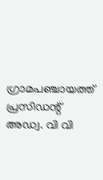ഗ്രാമപഞ്ചായത്ത് പ്രസിഡന്റ് അഡ്വ. വി വി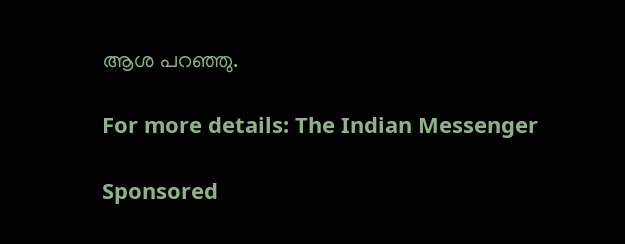ആശ പറഞ്ഞു.

For more details: The Indian Messenger

Sponsored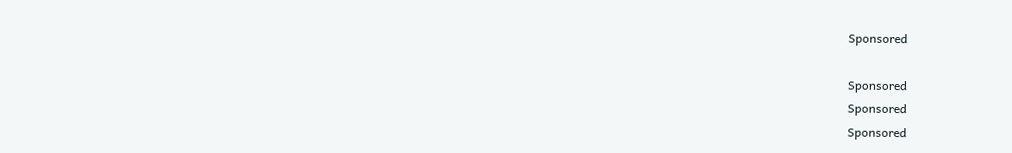Sponsored

Sponsored
Sponsored
Sponsored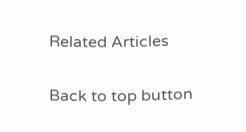Related Articles

Back to top button